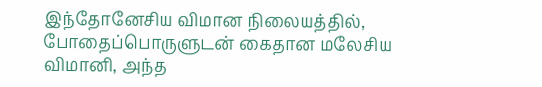இந்தோனேசிய விமான நிலையத்தில், போதைப்பொருளுடன் கைதான மலேசிய விமானி, அந்த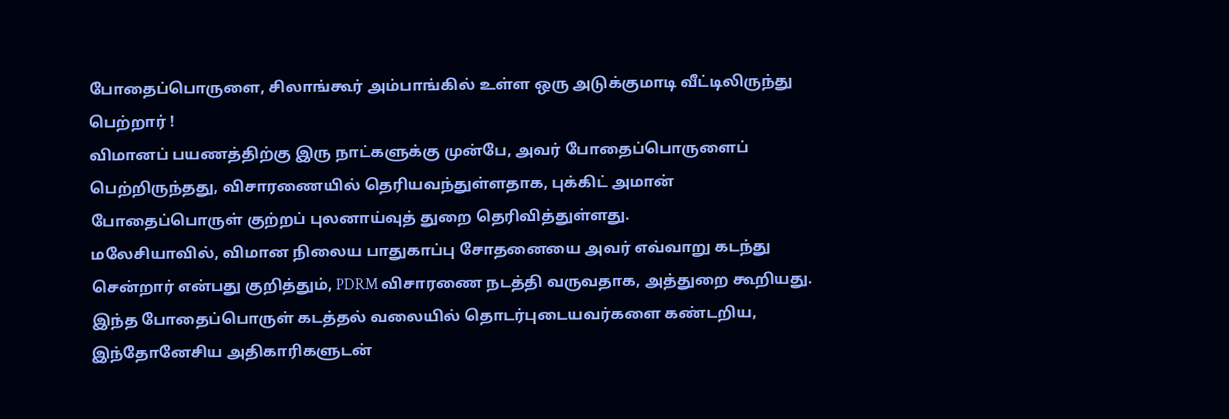போதைப்பொருளை, சிலாங்கூர் அம்பாங்கில் உள்ள ஒரு அடுக்குமாடி வீட்டிலிருந்து பெற்றார் !
விமானப் பயணத்திற்கு இரு நாட்களுக்கு முன்பே, அவர் போதைப்பொருளைப் பெற்றிருந்தது, விசாரணையில் தெரியவந்துள்ளதாக, புக்கிட் அமான் போதைப்பொருள் குற்றப் புலனாய்வுத் துறை தெரிவித்துள்ளது.
மலேசியாவில், விமான நிலைய பாதுகாப்பு சோதனையை அவர் எவ்வாறு கடந்து சென்றார் என்பது குறித்தும், PDRM விசாரணை நடத்தி வருவதாக, அத்துறை கூறியது.
இந்த போதைப்பொருள் கடத்தல் வலையில் தொடர்புடையவர்களை கண்டறிய, இந்தோனேசிய அதிகாரிகளுடன்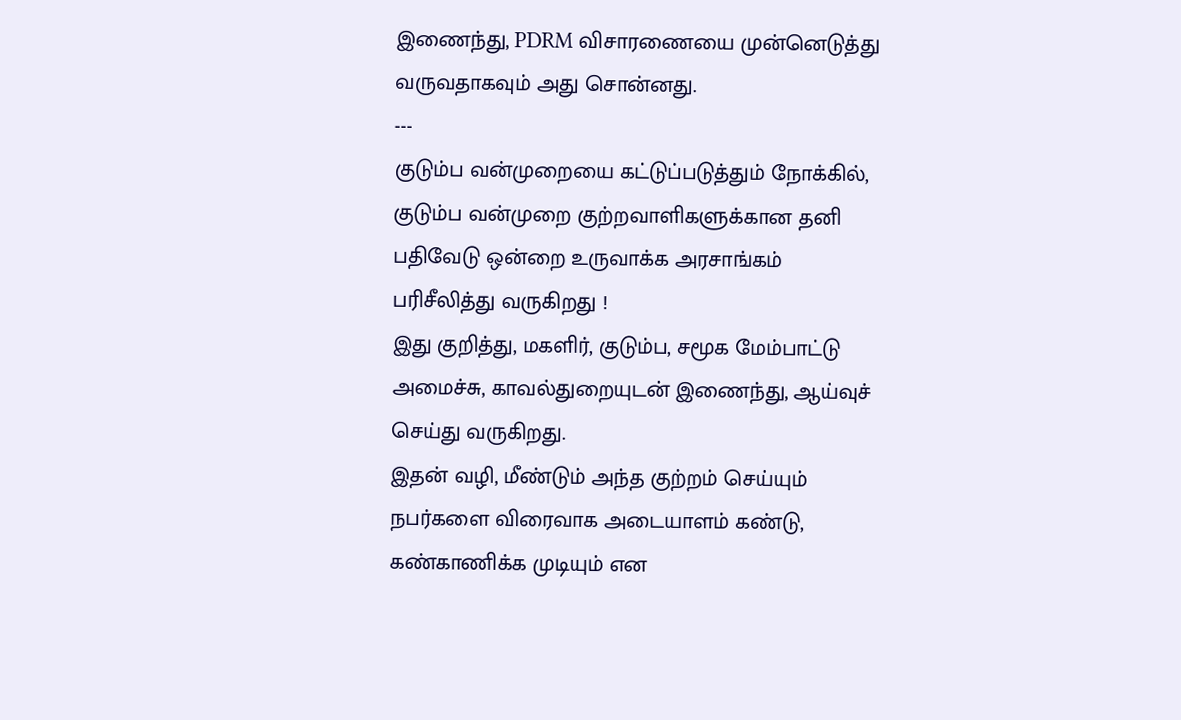இணைந்து, PDRM விசாரணையை முன்னெடுத்து வருவதாகவும் அது சொன்னது.
---
குடும்ப வன்முறையை கட்டுப்படுத்தும் நோக்கில், குடும்ப வன்முறை குற்றவாளிகளுக்கான தனி பதிவேடு ஒன்றை உருவாக்க அரசாங்கம் பரிசீலித்து வருகிறது !
இது குறித்து, மகளிர், குடும்ப, சமூக மேம்பாட்டு அமைச்சு, காவல்துறையுடன் இணைந்து, ஆய்வுச் செய்து வருகிறது.
இதன் வழி, மீண்டும் அந்த குற்றம் செய்யும் நபர்களை விரைவாக அடையாளம் கண்டு, கண்காணிக்க முடியும் என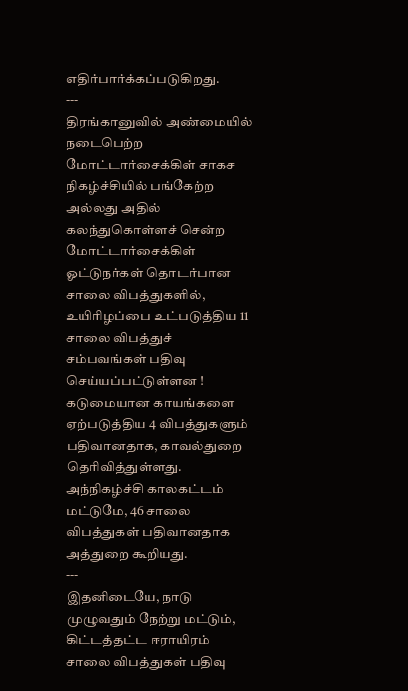எதிர்பார்க்கப்படுகிறது.
---
திரங்கானுவில் அண்மையில் நடைபெற்ற மோட்டார்சைக்கிள் சாகச நிகழ்ச்சியில் பங்கேற்ற அல்லது அதில் கலந்துகொள்ளச் சென்ற மோட்டார்சைக்கிள் ஓட்டுநர்கள் தொடர்பான சாலை விபத்துகளில், உயிரிழப்பை உட்படுத்திய 11 சாலை விபத்துச் சம்பவங்கள் பதிவு செய்யப்பட்டுள்ளன !
கடுமையான காயங்களை ஏற்படுத்திய 4 விபத்துகளும் பதிவானதாக, காவல்துறை தெரிவித்துள்ளது.
அந்நிகழ்ச்சி காலகட்டம் மட்டுமே, 46 சாலை விபத்துகள் பதிவானதாக அத்துறை கூறியது.
---
இதனிடையே, நாடு முழுவதும் நேற்று மட்டும், கிட்டத்தட்ட ஈராயிரம் சாலை விபத்துகள் பதிவு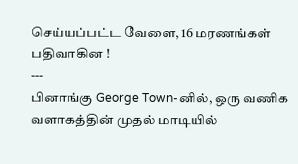செய்யப்பட்ட வேளை, 16 மரணங்கள் பதிவாகின !
---
பினாங்கு George Town-னில், ஒரு வணிக வளாகத்தின் முதல் மாடியில்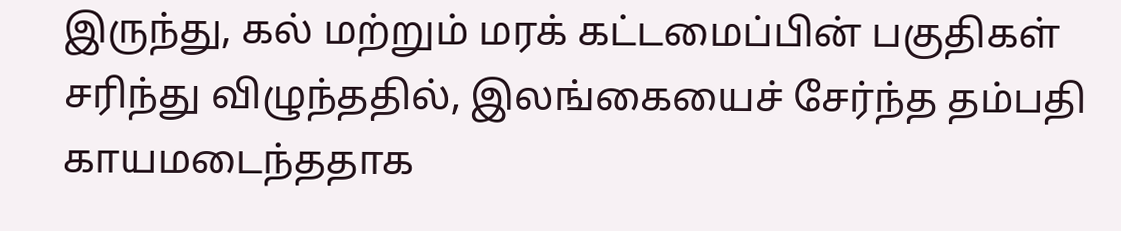இருந்து, கல் மற்றும் மரக் கட்டமைப்பின் பகுதிகள் சரிந்து விழுந்ததில், இலங்கையைச் சேர்ந்த தம்பதி காயமடைந்ததாக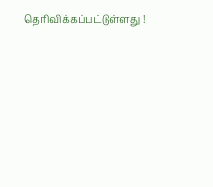தெரிவிக்கப்பட்டுள்ளது !